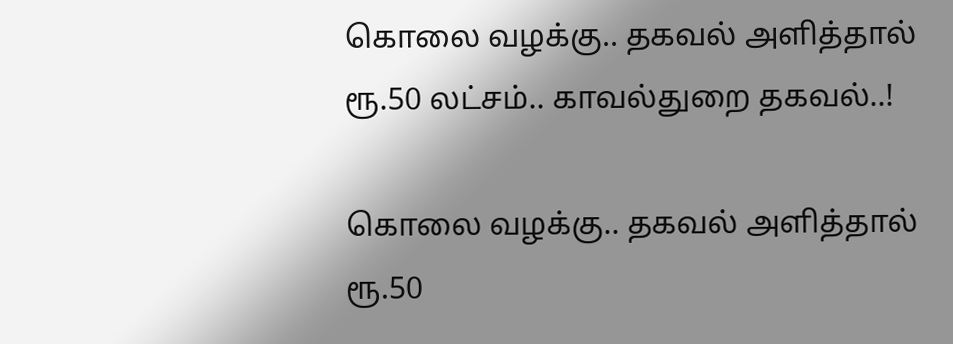கொலை வழக்கு.. தகவல் அளித்தால் ரூ.50 லட்சம்.. காவல்துறை தகவல்..!

கொலை வழக்கு.. தகவல் அளித்தால் ரூ.50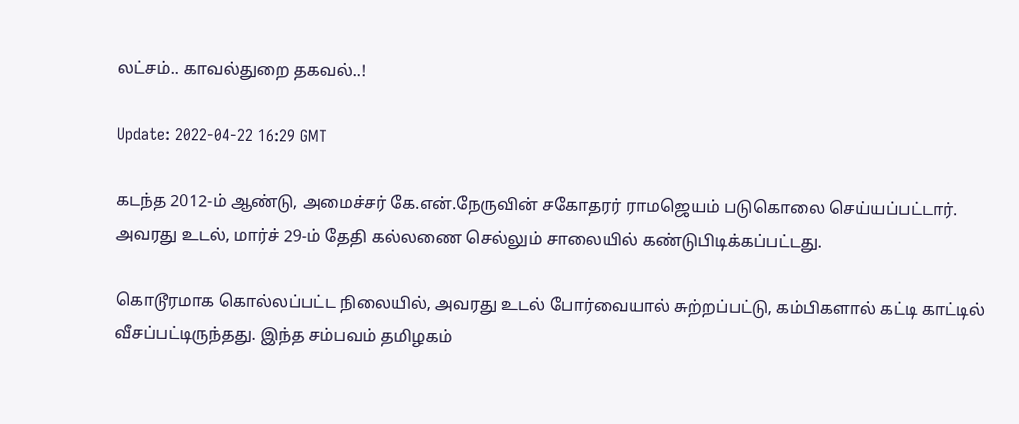லட்சம்.. காவல்துறை தகவல்..!

Update: 2022-04-22 16:29 GMT

கடந்த 2012-ம் ஆண்டு, அமைச்சர் கே.என்.நேருவின் சகோதரர் ராமஜெயம் படுகொலை செய்யப்பட்டார். அவரது உடல், மார்ச் 29-ம் தேதி கல்லணை செல்லும் சாலையில் கண்டுபிடிக்கப்பட்டது.

கொடூரமாக கொல்லப்பட்ட நிலையில், அவரது உடல் போர்வையால் சுற்றப்பட்டு, கம்பிகளால் கட்டி காட்டில்  வீசப்பட்டிருந்தது. இந்த சம்பவம் தமிழகம்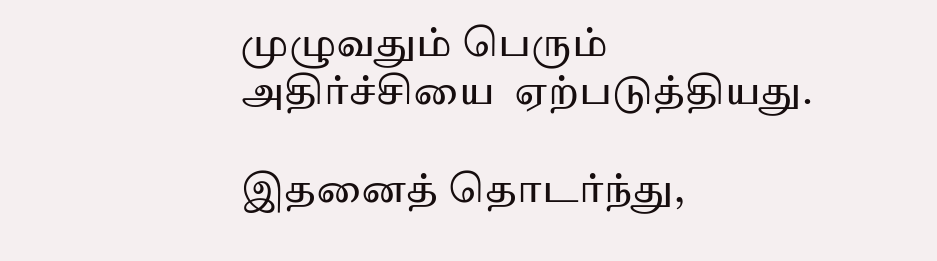முழுவதும் பெரும் அதிர்ச்சியை  ஏற்படுத்தியது.

இதனைத் தொடர்ந்து,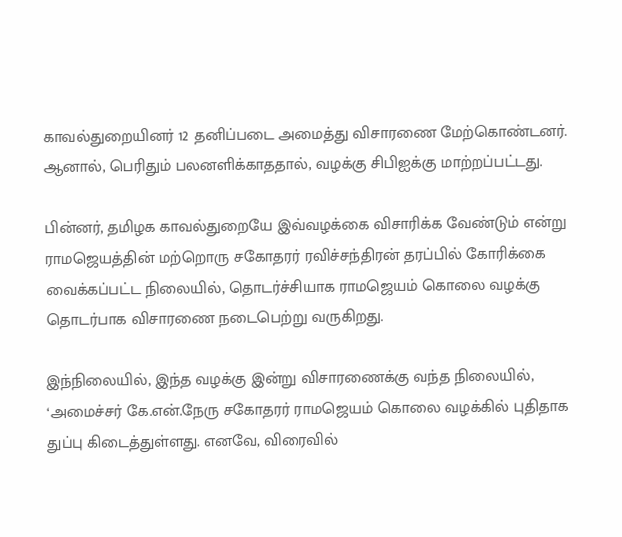காவல்துறையினர் 12 தனிப்படை அமைத்து விசாரணை மேற்கொண்டனர். ஆனால், பெரிதும் பலனளிக்காததால், வழக்கு சிபிஐக்கு மாற்றப்பட்டது.

பின்னர், தமிழக காவல்துறையே இவ்வழக்கை விசாரிக்க வேண்டும் என்று ராமஜெயத்தின் மற்றொரு சகோதரர் ரவிச்சந்திரன் தரப்பில் கோரிக்கை வைக்கப்பட்ட நிலையில், தொடர்ச்சியாக ராமஜெயம் கொலை வழக்கு தொடர்பாக விசாரணை நடைபெற்று வருகிறது.

இந்நிலையில், இந்த வழக்கு இன்று விசாரணைக்கு வந்த நிலையில், ‘அமைச்சர் கே.என்.நேரு சகோதரர் ராமஜெயம் கொலை வழக்கில் புதிதாக துப்பு கிடைத்துள்ளது. எனவே, விரைவில்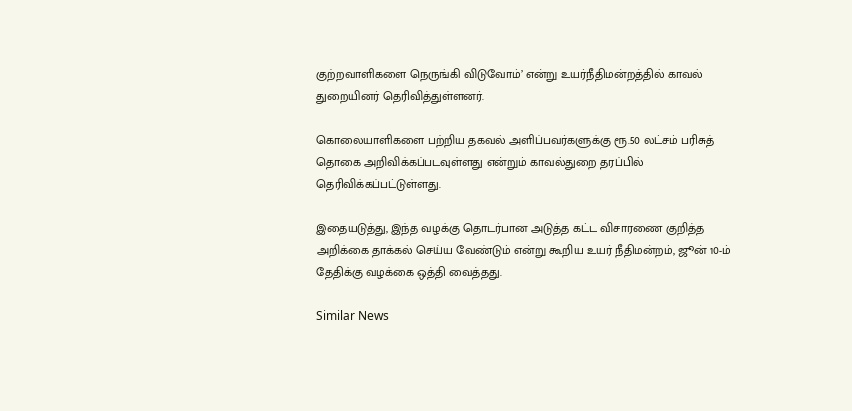குற்றவாளிகளை நெருங்கி விடுவோம்’ என்று உயர்நீதிமன்றத்தில் காவல் துறையினர் தெரிவித்துள்ளனர்.

கொலையாளிகளை பற்றிய தகவல் அளிப்பவர்களுக்கு ரூ.50 லட்சம் பரிசுத் தொகை அறிவிக்கப்படவுள்ளது என்றும் காவல்துறை தரப்பில் தெரிவிக்கப்பட்டுள்ளது.

இதையடுத்து, இந்த வழக்கு தொடர்பான அடுத்த கட்ட விசாரணை குறித்த அறிக்கை தாக்கல் செய்ய வேண்டும் என்று கூறிய உயர் நீதிமன்றம், ஜூன் 10-ம் தேதிக்கு வழக்கை ஒத்தி வைத்தது.

Similar News